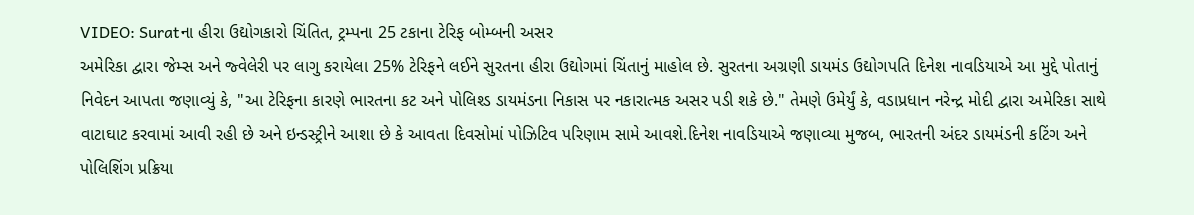VIDEO: Suratના હીરા ઉદ્યોગકારો ચિંતિત, ટ્રમ્પના 25 ટકાના ટેરિફ બોમ્બની અસર
અમેરિકા દ્વારા જેમ્સ અને જ્વેલેરી પર લાગુ કરાયેલા 25% ટેરિફને લઈને સુરતના હીરા ઉદ્યોગમાં ચિંતાનું માહોલ છે. સુરતના અગ્રણી ડાયમંડ ઉદ્યોગપતિ દિનેશ નાવડિયાએ આ મુદ્દે પોતાનું નિવેદન આપતા જણાવ્યું કે, "આ ટેરિફના કારણે ભારતના કટ અને પોલિશ્ડ ડાયમંડના નિકાસ પર નકારાત્મક અસર પડી શકે છે." તેમણે ઉમેર્યું કે, વડાપ્રધાન નરેન્દ્ર મોદી દ્વારા અમેરિકા સાથે વાટાઘાટ કરવામાં આવી રહી છે અને ઇન્ડસ્ટ્રીને આશા છે કે આવતા દિવસોમાં પોઝિટિવ પરિણામ સામે આવશે.દિનેશ નાવડિયાએ જણાવ્યા મુજબ, ભારતની અંદર ડાયમંડની કટિંગ અને પોલિશિંગ પ્રક્રિયા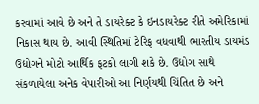કરવામાં આવે છે અને તે ડાયરેક્ટ કે ઇનડાયરેક્ટ રીતે અમેરિકામાં નિકાસ થાય છે. આવી સ્થિતિમાં ટેરિફ વધવાથી ભારતીય ડાયમંડ ઉદ્યોગને મોટો આર્થિક ફટકો લાગી શકે છે. ઉદ્યોગ સાથે સંકળાયેલા અનેક વેપારીઓ આ નિર્ણયથી ચિંતિત છે અને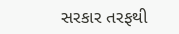સરકાર તરફથી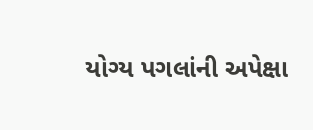યોગ્ય પગલાંની અપેક્ષા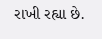રાખી રહ્યા છે.